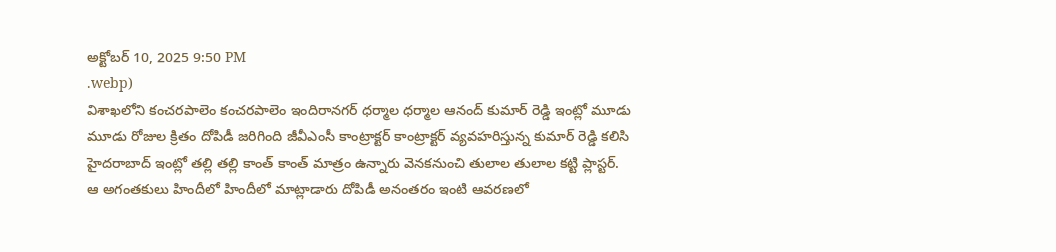అక్టోబర్ 10, 2025 9:50 PM
.webp)
విశాఖలోని కంచరపాలెం కంచరపాలెం ఇందిరానగర్ ధర్మాల ధర్మాల ఆనంద్ కుమార్ రెడ్డి ఇంట్లో మూడు మూడు రోజుల క్రితం దోపిడీ జరిగింది జీవీఎంసీ కాంట్రాక్టర్ కాంట్రాక్టర్ వ్యవహరిస్తున్న కుమార్ రెడ్డి కలిసి హైదరాబాద్ ఇంట్లో తల్లి తల్లి కాంత్ కాంత్ మాత్రం ఉన్నారు వెనకనుంచి తులాల తులాల కట్టి ప్లాస్టర్. ఆ అగంతకులు హిందీలో హిందీలో మాట్లాడారు దోపిడీ అనంతరం ఇంటి ఆవరణలో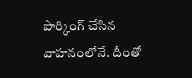పార్కింగ్ చేసిన వాహనంలోనే. దీంతో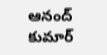ఆనంద్ కుమార్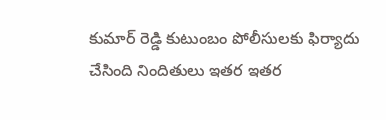కుమార్ రెడ్డి కుటుంబం పోలీసులకు ఫిర్యాదు చేసింది నిందితులు ఇతర ఇతర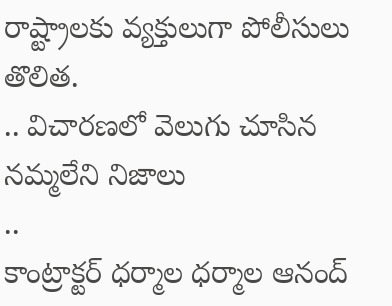రాష్ట్రాలకు వ్యక్తులుగా పోలీసులు తొలిత.
.. విచారణలో వెలుగు చూసిన నమ్మలేని నిజాలు
..
కాంట్రాక్టర్ ధర్మాల ధర్మాల ఆనంద్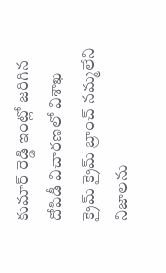కుమార్ రెడ్డి ఇంట్లో జరిగిన దోపిడీ విచారణలో విశాఖ క్రైమ్ క్రైమ్ బ్రాంచ్ నమ్మలేని నిజాలను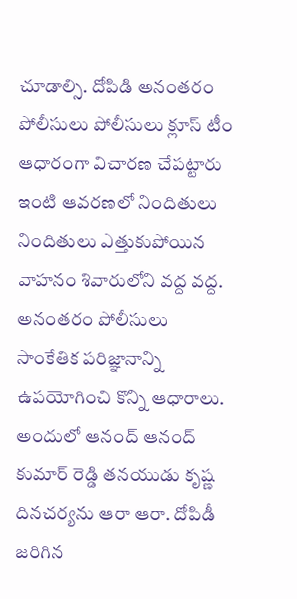చూడాల్సి. దోపిడి అనంతరం పోలీసులు పోలీసులు క్లూస్ టీం ఆధారంగా విచారణ చేపట్టారు ఇంటి ఆవరణలో నిందితులు నిందితులు ఎత్తుకుపోయిన వాహనం శివారులోని వద్ద వద్ద. అనంతరం పోలీసులు సాంకేతిక పరిజ్ఞానాన్ని ఉపయోగించి కొన్ని ఆధారాలు. అందులో ఆనంద్ ఆనంద్ కుమార్ రెడ్డి తనయుడు కృష్ణ దినచర్యను ఆరా ఆరా. దోపిడీ జరిగిన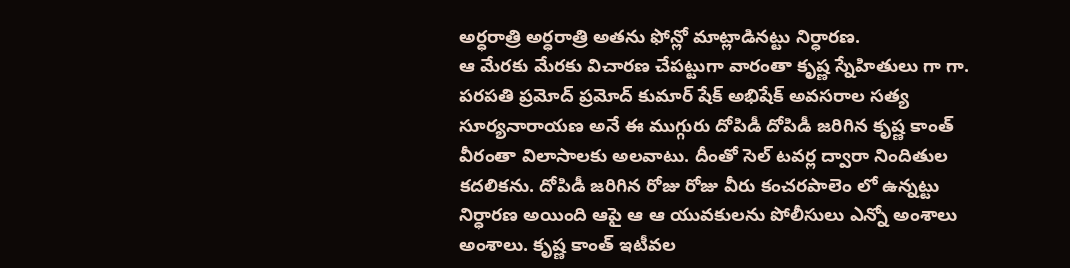అర్ధరాత్రి అర్ధరాత్రి అతను ఫోన్లో మాట్లాడినట్టు నిర్ధారణ.
ఆ మేరకు మేరకు విచారణ చేపట్టుగా వారంతా కృష్ణ స్నేహితులు గా గా. పరపతి ప్రమోద్ ప్రమోద్ కుమార్ షేక్ అభిషేక్ అవసరాల సత్య సూర్యనారాయణ అనే ఈ ముగ్గురు దోపిడీ దోపిడీ జరిగిన కృష్ణ కాంత్ వీరంతా విలాసాలకు అలవాటు. దీంతో సెల్ టవర్ల ద్వారా నిందితుల కదలికను. దోపిడీ జరిగిన రోజు రోజు వీరు కంచరపాలెం లో ఉన్నట్టు నిర్ధారణ అయింది ఆపై ఆ ఆ యువకులను పోలీసులు ఎన్నో అంశాలు అంశాలు. కృష్ణ కాంత్ ఇటీవల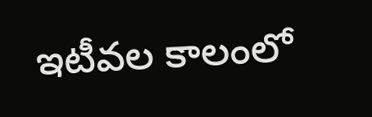ఇటీవల కాలంలో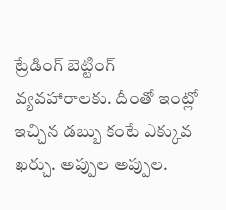ట్రేడింగ్ బెట్టింగ్ వ్యవహారాలకు. దీంతో ఇంట్లో ఇచ్చిన డబ్బు కంటే ఎక్కువ ఖర్చు. అప్పుల అప్పుల.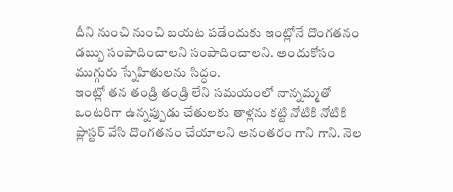దీని నుంచి నుంచి బయట పడేందుకు ఇంట్లోనే దొంగతనం డబ్బు సంపాదించాలని సంపాదించాలని. అందుకోసం ముగ్గురు స్నేహితులను సిద్ధం.
ఇంట్లో తన తండ్రి తండ్రి లేని సమయంలో నాన్నమ్మతో ఒంటరిగా ఉన్నప్పుడు చేతులకు తాళ్లను కట్టి నోటికి నోటికి ప్లాస్టర్ వేసి దొంగతనం చేయాలని అనంతరం గాని గాని. నెల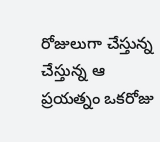రోజులుగా చేస్తున్న చేస్తున్న ఆ ప్రయత్నం ఒకరోజు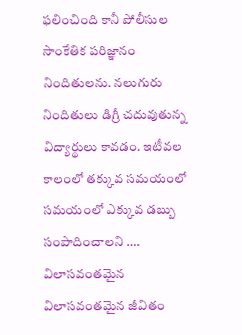ఫలించింది కానీ పోలీసుల సాంకేతిక పరిజ్ఞానం నిందితులను. నలుగురు నిందితులు డిగ్రీ చదువుతున్న విద్యార్థులు కావడం. ఇటీవల కాలంలో తక్కువ సమయంలో సమయంలో ఎక్కువ డబ్బు సంపాదించాలని …. విలాసవంతమైన విలాసవంతమైన జీవితం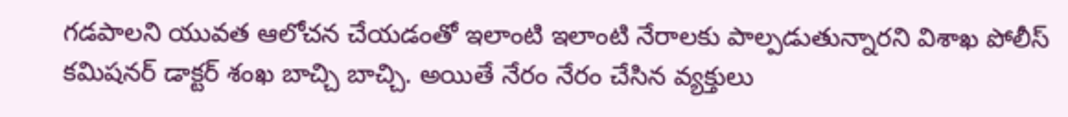గడపాలని యువత ఆలోచన చేయడంతో ఇలాంటి ఇలాంటి నేరాలకు పాల్పడుతున్నారని విశాఖ పోలీస్ కమిషనర్ డాక్టర్ శంఖ బాచ్చి బాచ్చి. అయితే నేరం నేరం చేసిన వ్యక్తులు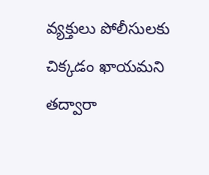వ్యక్తులు పోలీసులకు చిక్కడం ఖాయమని తద్వారా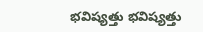భవిష్యత్తు భవిష్యత్తు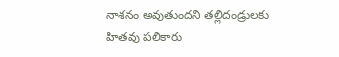నాశనం అవుతుందని తల్లిదండ్రులకు హితవు పలికారు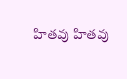హితవు హితవు